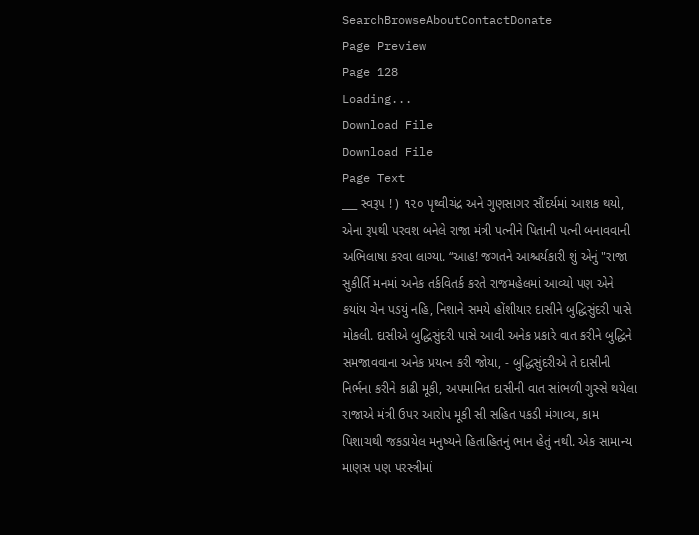SearchBrowseAboutContactDonate
Page Preview
Page 128
Loading...
Download File
Download File
Page Text
___ સ્વરૂ૫ ! ) ૧૨૦ પૃથ્વીચંદ્ર અને ગુણસાગર સૌંદર્યમાં આશક થયો, એના રૂ૫થી પરવશ બનેલે રાજા મંત્રી પત્નીને પિતાની પત્ની બનાવવાની અભિલાષા કરવા લાગ્યા. “આહ! જગતને આશ્ચર્યકારી શું એનું "રાજા સુકીર્તિ મનમાં અનેક તર્કવિતર્ક કરતે રાજમહેલમાં આવ્યો પણ એને કયાંય ચેન પડયું નહિ, નિશાને સમયે હોંશીયાર દાસીને બુદ્ધિસુંદરી પાસે મોકલી. દાસીએ બુદ્ધિસુંદરી પાસે આવી અનેક પ્રકારે વાત કરીને બુદ્ધિને સમજાવવાના અનેક પ્રયત્ન કરી જોયા, - બુદ્ધિસુંદરીએ તે દાસીની નિર્ભના કરીને કાઢી મૂકી, અપમાનિત દાસીની વાત સાંભળી ગુસ્સે થયેલા રાજાએ મંત્રી ઉપર આરોપ મૂકી સી સહિત પકડી મંગાવ્ય, કામ પિશાચથી જકડાયેલ મનુષ્યને હિતાહિતનું ભાન હેતું નથી. એક સામાન્ય માણસ પણ પરસ્ત્રીમાં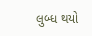લુબ્ધ થયો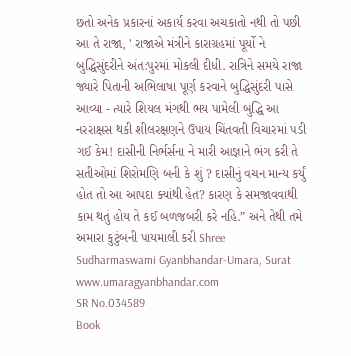છતો અનેક પ્રકારનાં અકાર્ય કરવા અચકાતો નથી તો પછી આ તે રાજા, ' રાજાએ મંત્રીને કારાગ્રહમાં પૂર્યો ને બુદ્ધિસુંદરીને અંત:પુરમાં મોકલી દીધી. રાત્રિને સમયે રાજા જ્યારે પિતાની અભિલાષા પૂર્ણ કરવાને બુદ્ધિસુંદરી પાસે આવ્યા - ત્યારે શિયલ મંગથી ભય પામેલી બુદ્ધિ આ નરરાક્ષસ થકી શીલરક્ષણને ઉપાય ચિંતવતી વિચારમાં પડી ગઈ કેમ! દાસીની નિર્ભર્સના ને મારી આજ્ઞાને ભંગ કરી તે સતીઓમાં શિરોમણિ બની કે શું ? દાસીનું વચન માન્ય કર્યું હોત તો આ આપદા ક્યાંથી હેત? કારણ કે સમજાવવાથી કામ થતું હોય તે કઈ બળજબરી કરે નહિ.” અને તેથી તમે અમારા કુટુંબની પાયમાલી કરી Shree Sudharmaswami Gyanbhandar-Umara, Surat www.umaragyanbhandar.com
SR No.034589
Book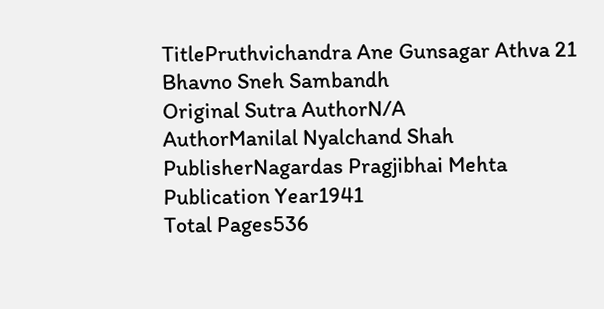TitlePruthvichandra Ane Gunsagar Athva 21 Bhavno Sneh Sambandh
Original Sutra AuthorN/A
AuthorManilal Nyalchand Shah
PublisherNagardas Pragjibhai Mehta
Publication Year1941
Total Pages536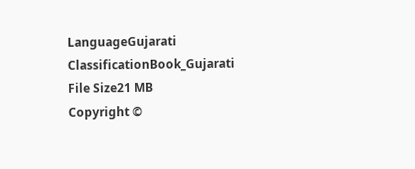LanguageGujarati
ClassificationBook_Gujarati
File Size21 MB
Copyright ©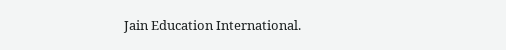Jain Education International.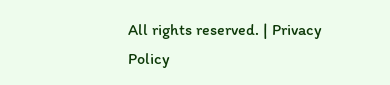All rights reserved. | Privacy Policy